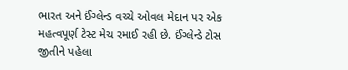ભારત અને ઈંગ્લેન્ડ વચ્ચે ઓવલ મેદાન પર એક મહત્વપૂર્ણ ટેસ્ટ મેચ રમાઈ રહી છે. ઈંગ્લેન્ડે ટોસ જીતીને પહેલા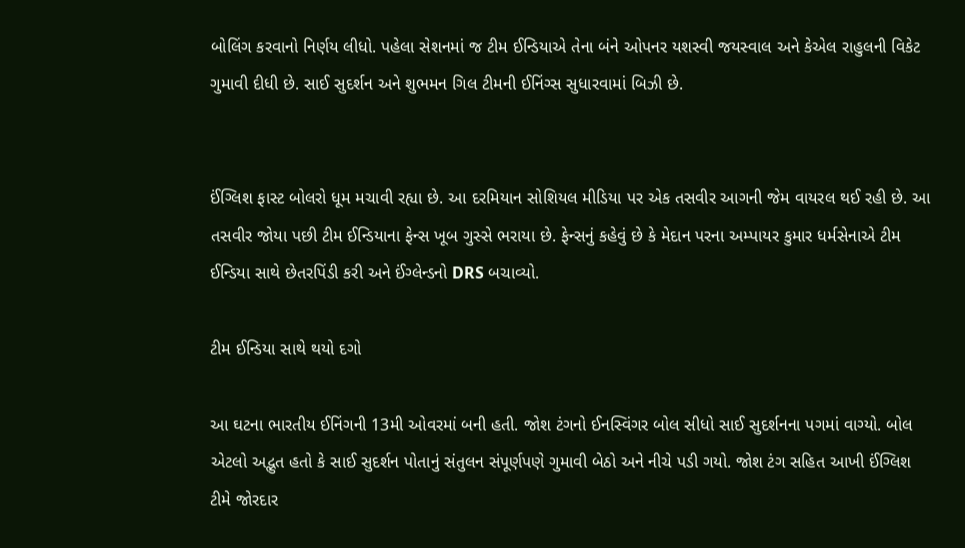બોલિંગ કરવાનો નિર્ણય લીધો. પહેલા સેશનમાં જ ટીમ ઈન્ડિયાએ તેના બંને ઓપનર યશસ્વી જયસ્વાલ અને કેએલ રાહુલની વિકેટ ગુમાવી દીધી છે. સાઈ સુદર્શન અને શુભમન ગિલ ટીમની ઈનિંગ્સ સુધારવામાં બિઝી છે.


ઈંગ્લિશ ફાસ્ટ બોલરો ધૂમ મચાવી રહ્યા છે. આ દરમિયાન સોશિયલ મીડિયા પર એક તસવીર આગની જેમ વાયરલ થઈ રહી છે. આ તસવીર જોયા પછી ટીમ ઈન્ડિયાના ફેન્સ ખૂબ ગુસ્સે ભરાયા છે. ફેન્સનું કહેવું છે કે મેદાન પરના અમ્પાયર કુમાર ધર્મસેનાએ ટીમ ઈન્ડિયા સાથે છેતરપિંડી કરી અને ઈંગ્લેન્ડનો DRS બચાવ્યો.

ટીમ ઈન્ડિયા સાથે થયો દગો

આ ઘટના ભારતીય ઈનિંગની 13મી ઓવરમાં બની હતી. જોશ ટંગનો ઈનસ્વિંગર બોલ સીધો સાઈ સુદર્શનના પગમાં વાગ્યો. બોલ એટલો અદ્ભુત હતો કે સાઈ સુદર્શન પોતાનું સંતુલન સંપૂર્ણપણે ગુમાવી બેઠો અને નીચે પડી ગયો. જોશ ટંગ સહિત આખી ઈંગ્લિશ ટીમે જોરદાર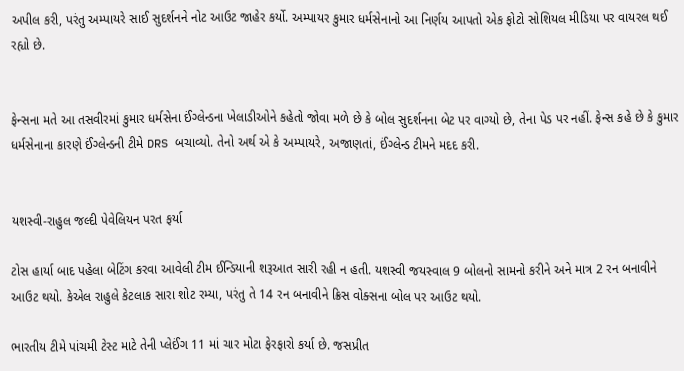અપીલ કરી, પરંતુ અમ્પાયરે સાઈ સુદર્શનને નોટ આઉટ જાહેર કર્યો. અમ્પાયર કુમાર ધર્મસેનાનો આ નિર્ણય આપતો એક ફોટો સોશિયલ મીડિયા પર વાયરલ થઈ રહ્યો છે.


ફેન્સના મતે આ તસવીરમાં કુમાર ધર્મસેના ઈંગ્લેન્ડના ખેલાડીઓને કહેતો જોવા મળે છે કે બોલ સુદર્શનના બેટ પર વાગ્યો છે, તેના પેડ પર નહીં. ફેન્સ કહે છે કે કુમાર ધર્મસેનાના કારણે ઈંગ્લેન્ડની ટીમે DRS બચાવ્યો. તેનો અર્થ એ કે અમ્પાયરે, અજાણતાં, ઈંગ્લેન્ડ ટીમને મદદ કરી.


યશસ્વી-રાહુલ જલ્દી પેવેલિયન પરત ફર્યા

ટોસ હાર્યા બાદ પહેલા બેટિંગ કરવા આવેલી ટીમ ઈન્ડિયાની શરૂઆત સારી રહી ન હતી. યશસ્વી જયસ્વાલ 9 બોલનો સામનો કરીને અને માત્ર 2 રન બનાવીને આઉટ થયો. કેએલ રાહુલે કેટલાક સારા શોટ રમ્યા, પરંતુ તે 14 રન બનાવીને ક્રિસ વોક્સના બોલ પર આઉટ થયો.

ભારતીય ટીમે પાંચમી ટેસ્ટ માટે તેની પ્લેઈંગ 11 માં ચાર મોટા ફેરફારો કર્યા છે. જસપ્રીત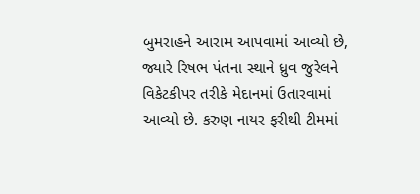બુમરાહને આરામ આપવામાં આવ્યો છે, જ્યારે રિષભ પંતના સ્થાને ધ્રુવ જુરેલને વિકેટકીપર તરીકે મેદાનમાં ઉતારવામાં આવ્યો છે. કરુણ નાયર ફરીથી ટીમમાં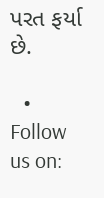પરત ફર્યા છે.

  • Follow us on: